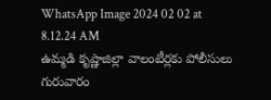WhatsApp Image 2024 02 02 at 8.12.24 AM
ఉమ్మడి కృష్ణాజిల్లా వాలంటీర్లకు పోలీసులు గురువారం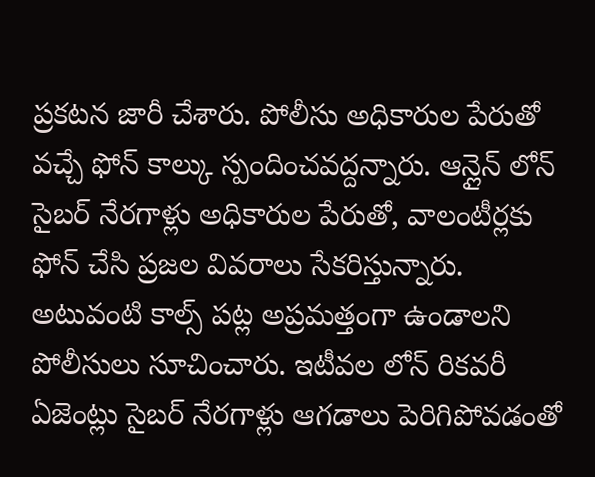ప్రకటన జారీ చేశారు. పోలీసు అధికారుల పేరుతో వచ్చే ఫోన్ కాల్కు స్పందించవద్దన్నారు. ఆన్లైన్ లోన్ సైబర్ నేరగాళ్లు అధికారుల పేరుతో, వాలంటీర్లకు ఫోన్ చేసి ప్రజల వివరాలు సేకరిస్తున్నారు. అటువంటి కాల్స్ పట్ల అప్రమత్తంగా ఉండాలని పోలీసులు సూచించారు. ఇటీవల లోన్ రికవరీ ఏజెంట్లు సైబర్ నేరగాళ్లు ఆగడాలు పెరిగిపోవడంతో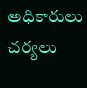అధికారులు చర్యలు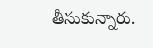తీసుకున్నారు.